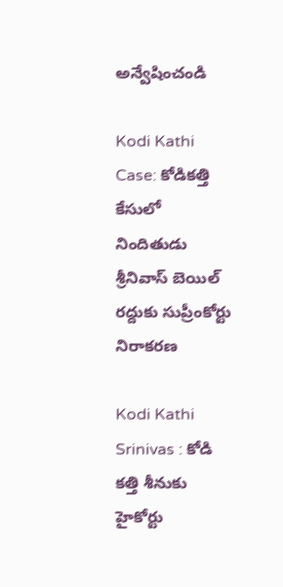అన్వేషించండి

Kodi Kathi Case: కోడికత్తి కేసులో నిందితుడు శ్రీనివాస్ బెయిల్‌ రద్దుకు సుప్రీంకోర్టు నిరాకరణ

Kodi Kathi Srinivas : కోడి కత్తి శీనుకు హైకోర్టు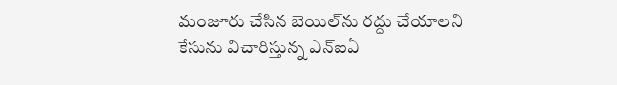మంజూరు చేసిన బెయిల్‌ను రద్దు చేయాలని కేసును విచారిస్తున్న ఎన్‌ఐఏ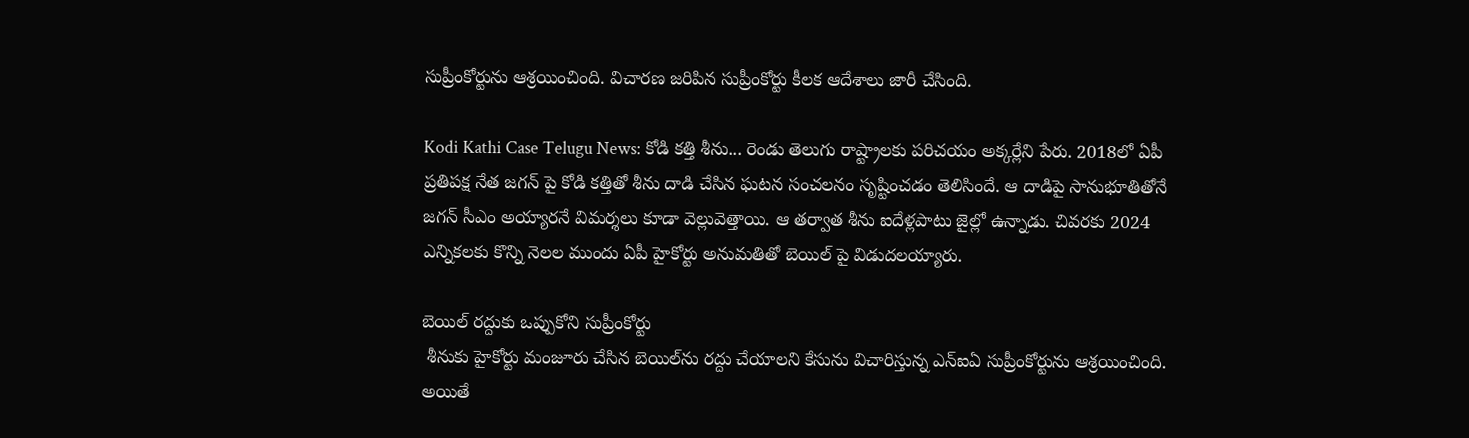సుప్రీంకోర్టును ఆశ్రయించింది. విచారణ జరిపిన సుప్రీంకోర్టు కీలక ఆదేశాలు జారీ చేసింది.

Kodi Kathi Case Telugu News: కోడి కత్తి శీను... రెండు తెలుగు రాష్ట్రాలకు పరిచయం అక్కర్లేని పేరు. 2018లో ఏపీ ప్రతిపక్ష నేత జగన్ పై కోడి కత్తితో శీను దాడి చేసిన ఘటన సంచలనం సృష్టించడం తెలిసిందే. ఆ దాడిపై సానుభూతితోనే జగన్ సీఎం అయ్యారనే విమర్శలు కూడా వెల్లువెత్తాయి. ఆ తర్వాత శీను ఐదేళ్లపాటు జైల్లో ఉన్నాడు. చివరకు 2024 ఎన్నికలకు కొన్ని నెలల ముందు ఏపీ హైకోర్టు అనుమతితో బెయిల్ పై విడుదలయ్యారు.

బెయిల్ రద్దుకు ఒప్పుకోని సుప్రీంకోర్టు
 శీనుకు హైకోర్టు మంజూరు చేసిన బెయిల్‌ను రద్దు చేయాలని కేసును విచారిస్తున్న ఎన్‌ఐఏ సుప్రీంకోర్టును ఆశ్రయించింది. అయితే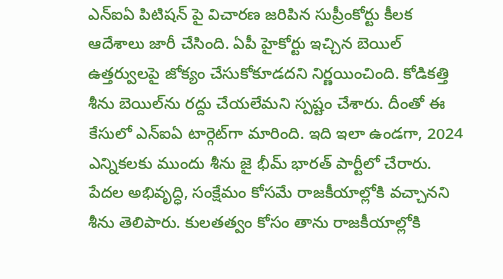ఎన్ఐఏ పిటిషన్ పై విచారణ జరిపిన సుప్రీంకోర్టు కీలక ఆదేశాలు జారీ చేసింది. ఏపీ హైకోర్టు ఇచ్చిన బెయిల్ ఉత్తర్వులపై జోక్యం చేసుకోకూడదని నిర్ణయించింది. కోడికత్తి శీను బెయిల్‌ను రద్దు చేయలేమని స్పష్టం చేశారు. దీంతో ఈ కేసులో ఎన్‌ఐఏ టార్గెట్‌గా మారింది. ఇది ఇలా ఉండగా, 2024 ఎన్నికలకు ముందు శీను జై భీమ్ భారత్ పార్టీలో చేరారు. పేదల అభివృద్ధి, సంక్షేమం కోసమే రాజకీయాల్లోకి వచ్చానని శీను తెలిపారు. కులతత్వం కోసం తాను రాజకీయాల్లోకి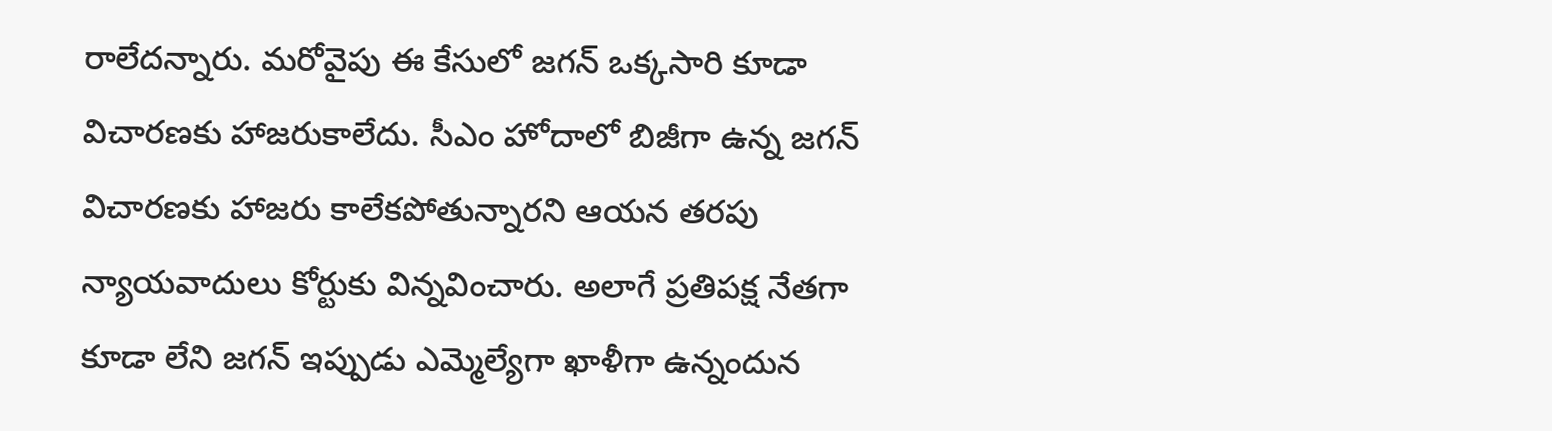రాలేదన్నారు. మరోవైపు ఈ కేసులో జగన్ ఒక్కసారి కూడా విచారణకు హాజరుకాలేదు. సీఎం హోదాలో బిజీగా ఉన్న జగన్ విచారణకు హాజరు కాలేకపోతున్నారని ఆయన తరపు న్యాయవాదులు కోర్టుకు విన్నవించారు. అలాగే ప్రతిపక్ష నేతగా కూడా లేని జగన్ ఇప్పుడు ఎమ్మెల్యేగా ఖాళీగా ఉన్నందున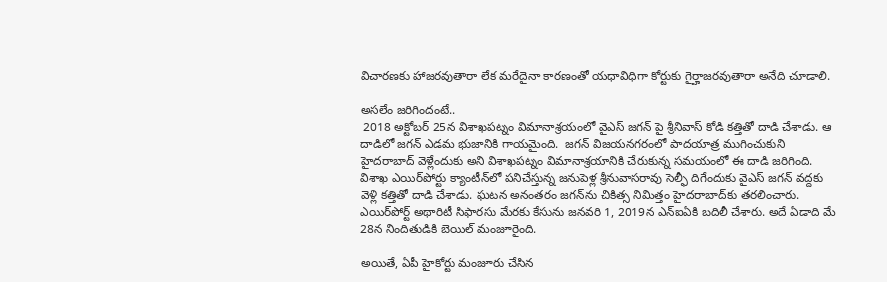విచారణకు హాజరవుతారా లేక మరేదైనా కారణంతో యధావిధిగా కోర్టుకు గైర్హాజరవుతారా అనేది చూడాలి.

అసలేం జరిగిందంటే..
 2018 అక్టోబర్ 25న విశాఖపట్నం విమానాశ్రయంలో వైఎస్ జగన్ పై శ్రీనివాస్ కోడి కత్తితో దాడి చేశాడు. ఆ దాడిలో జగన్ ఎడమ భుజానికి గాయమైంది.  జగన్ విజయనగరంలో పాదయాత్ర ముగించుకుని హైదరాబాద్ వెళ్లేందుకు అని విశాఖపట్నం విమానాశ్రయానికి చేరుకున్న సమయంలో ఈ దాడి జరిగింది. విశాఖ ఎయిర్‌పోర్టు క్యాంటీన్‌లో పనిచేస్తున్న జనుపెళ్ల శ్రీనువాసరావు సెల్ఫీ దిగేందుకు వైఎస్‌ జగన్‌ వద్దకు వెళ్లి కత్తితో దాడి చేశాడు. ఘటన అనంతరం జగన్‌ను చికిత్స నిమిత్తం హైదరాబాద్‌కు తరలించారు. ఎయిర్‌పోర్ట్ అథారిటీ సిఫారసు మేరకు కేసును జనవరి 1, 2019న ఎన్ఐఏకి బదిలీ చేశారు. అదే ఏడాది మే 28న నిందితుడికి బెయిల్ మంజూరైంది.

అయితే, ఏపీ హైకోర్టు మంజూరు చేసిన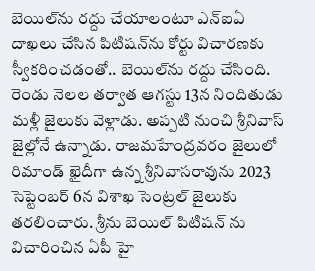బెయిల్‌ను రద్దు చేయాలంటూ ఎన్‌ఐఏ దాఖలు చేసిన పిటిషన్‌ను కోర్టు విచారణకు స్వీకరించడంతో.. బెయిల్‌ను రద్దు చేసింది. రెండు నెలల తర్వాత ఆగస్టు 13న నిందితుడు మళ్లీ జైలుకు వెళ్లాడు. అప్పటి నుంచి శ్రీనివాస్ జైల్లోనే ఉన్నాడు. రాజమహేంద్రవరం జైలులో రిమాండ్ ఖైదీగా ఉన్న శ్రీనివాసరావును 2023 సెప్టెంబర్ 6న విశాఖ సెంట్రల్ జైలుకు తరలించారు. శ్రీను బెయిల్ పిటిషన్ ను విచారించిన ఏపీ హై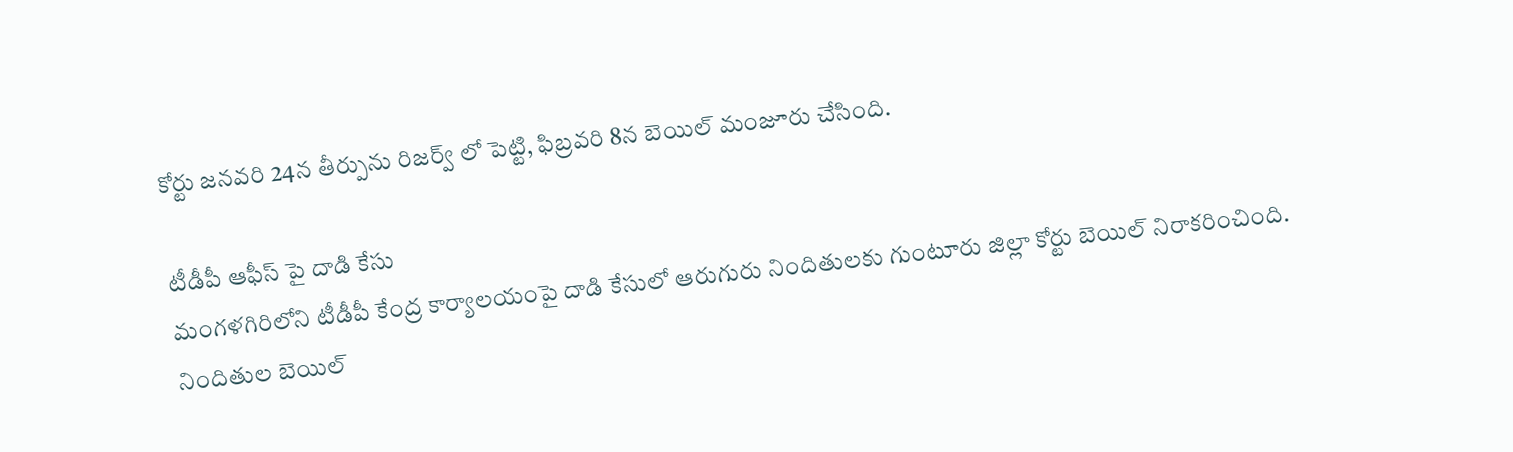కోర్టు జనవరి 24న తీర్పును రిజర్వ్ లో పెట్టి, ఫిబ్రవరి 8న బెయిల్ మంజూరు చేసింది.

టీడీపీ ఆఫీస్ పై దాడి కేసు
మంగళగిరిలోని టీడీపీ కేంద్ర కార్యాలయంపై దాడి కేసులో ఆరుగురు నిందితులకు గుంటూరు జిల్లా కోర్టు బెయిల్‌ నిరాకరించింది. నిందితుల బెయిల్‌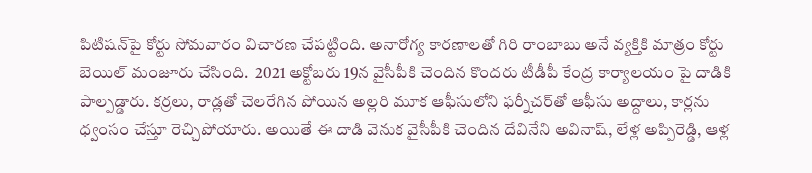పిటిషన్‌పై కోర్టు సోమవారం విచారణ చేపట్టింది. అనారోగ్య కారణాలతో గిరి రాంబాబు అనే వ్యక్తికి మాత్రం కోర్టు బెయిల్‌ మంజూరు చేసింది.  2021 అక్టోబరు 19న వైసీపీకి చెందిన కొందరు టీడీపీ కేంద్ర కార్యాలయం పై దాడికి పాల్పడ్డారు. కర్రలు, రాడ్లతో చెలరేగిన పోయిన అల్లరి మూక ఆఫీసులోని ఫర్నీచర్‌తో ఆఫీసు అద్దాలు, కార్లను ధ్వంసం చేస్తూ రెచ్చిపోయారు. అయితే ఈ దాడి వెనుక వైసీపీకి చెందిన దేవినేని అవినాష్, లేళ్ల అప్పిరెడ్డి, ఆళ్ల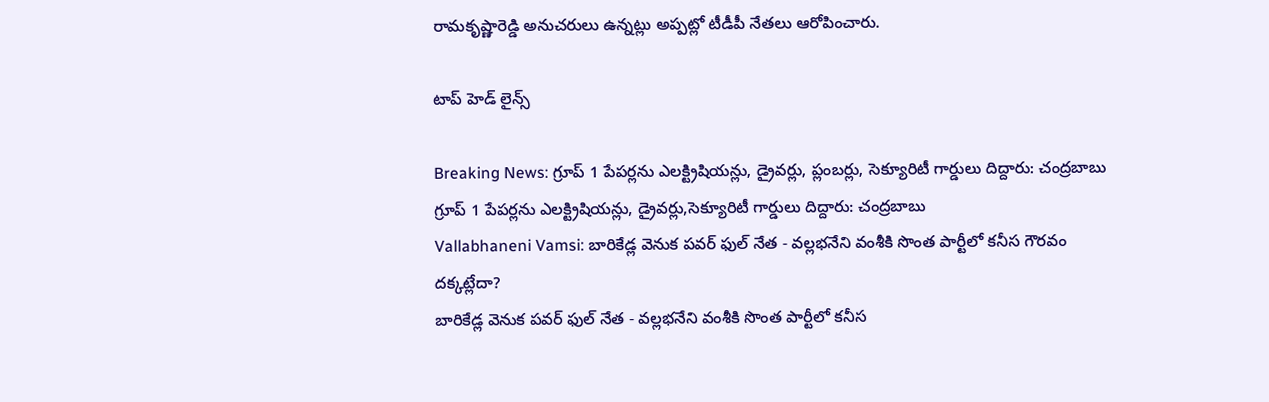రామకృష్ణారెడ్డి అనుచరులు ఉన్నట్లు అప్పట్లో టీడీపీ నేతలు ఆరోపించారు.

టాప్ హెడ్ లైన్స్

Breaking News: గ్రూప్ 1 పేపర్లను ఎలక్ట్రిషియన్లు, డ్రైవర్లు, ప్లంబర్లు, సెక్యూరిటీ గార్డులు దిద్దారు: చంద్రబాబు
గ్రూప్ 1 పేపర్లను ఎలక్ట్రిషియన్లు, డ్రైవర్లు,సెక్యూరిటీ గార్డులు దిద్దారు: చంద్రబాబు
Vallabhaneni Vamsi: బారికేడ్ల వెనుక పవర్ ఫుల్ నేత - వల్లభనేని వంశీకి సొంత పార్టీలో కనీస గౌరవం దక్కట్లేదా?
బారికేడ్ల వెనుక పవర్ ఫుల్ నేత - వల్లభనేని వంశీకి సొంత పార్టీలో కనీస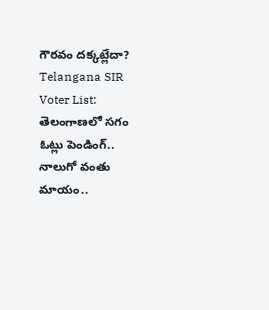గౌరవం దక్కట్లేదా?
Telangana SIR Voter List: తెలంగాణలో సగం  ఓట్లు పెండింగ్.. నాలుగో వంతు మాయం..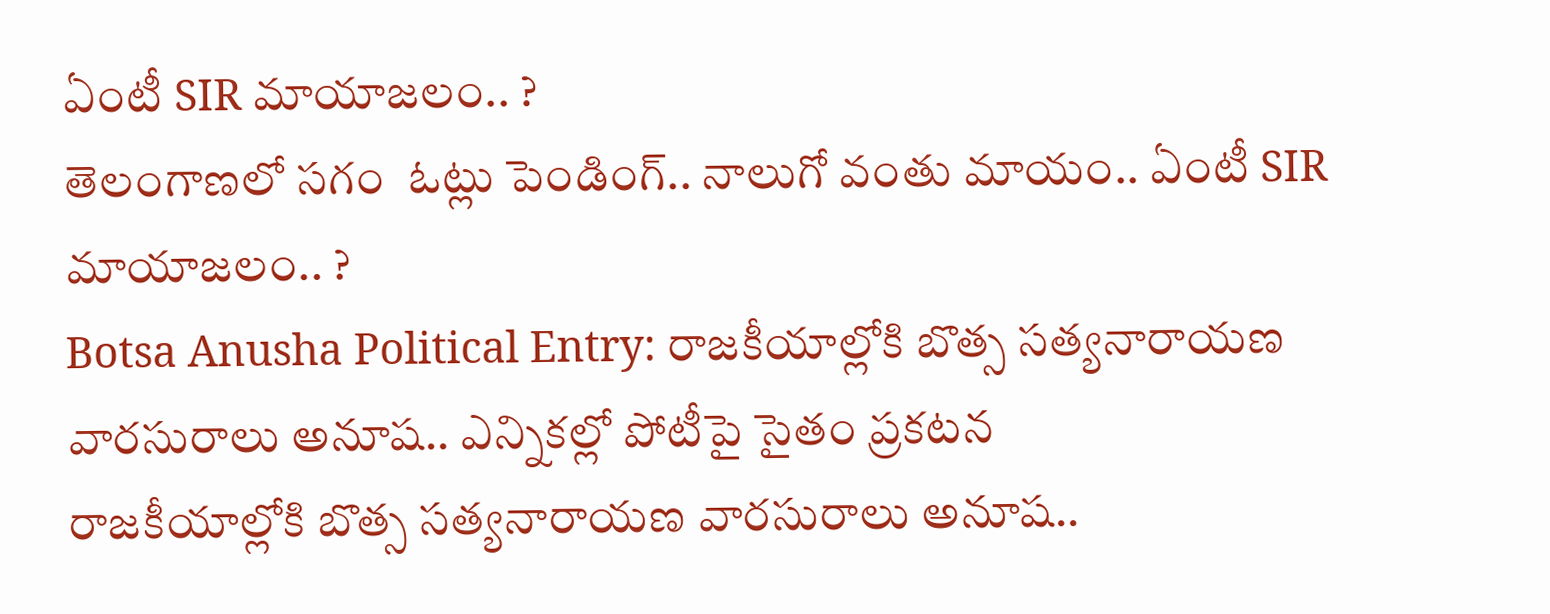ఏంటీ SIR మాయాజలం.. ?
తెలంగాణలో సగం  ఓట్లు పెండింగ్.. నాలుగో వంతు మాయం.. ఏంటీ SIR మాయాజలం.. ?
Botsa Anusha Political Entry: రాజకీయాల్లోకి బొత్స సత్యనారాయణ వారసురాలు అనూష.. ఎన్నికల్లో పోటీపై సైతం ప్రకటన
రాజకీయాల్లోకి బొత్స సత్యనారాయణ వారసురాలు అనూష..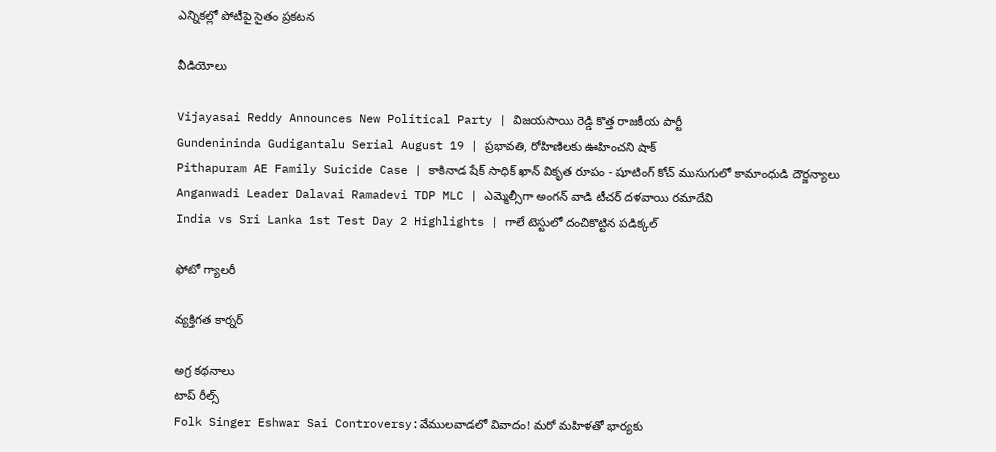ఎన్నికల్లో పోటీపై సైతం ప్రకటన

వీడియోలు

Vijayasai Reddy Announces New Political Party | విజయసాయి రెడ్డి కొత్త రాజకీయ పార్టీ
Gundenininda Gudigantalu Serial August 19 | ప్రభావతి, రోహిణిలకు ఊహించని షాక్
Pithapuram AE Family Suicide Case | కాకినాడ షేక్ సాధిక్ ఖాన్ వికృత రూపం - షూటింగ్ కోచ్ ముసుగులో కామాంధుడి దౌర్జన్యాలు
Anganwadi Leader Dalavai Ramadevi TDP MLC | ఎమ్మెల్సీగా అంగన్ వాడి టీచర్ దళవాయి రమాదేవి
India vs Sri Lanka 1st Test Day 2 Highlights | గాలే టెస్టులో దంచికొట్టిన పడిక్కల్

ఫోటో గ్యాలరీ

వ్యక్తిగత కార్నర్

అగ్ర కథనాలు
టాప్ రీల్స్
Folk Singer Eshwar Sai Controversy:వేములవాడలో వివాదం! మరో మహిళతో భార్యకు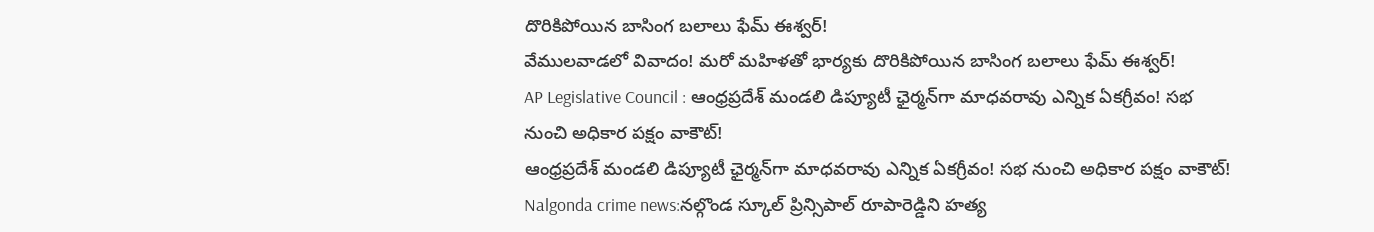దొరికిపోయిన బాసింగ బలాలు ఫేమ్‌ ఈశ్వర్‌!
వేములవాడలో వివాదం! మరో మహిళతో భార్యకు దొరికిపోయిన బాసింగ బలాలు ఫేమ్‌ ఈశ్వర్‌!
AP Legislative Council : ఆంధ్రప్రదేశ్‌ మండలి డిప్యూటీ ఛైర్మన్‌గా మాధవరావు ఎన్నిక ఏకగ్రీవం! సభ నుంచి అధికార పక్షం వాకౌట్‌!
ఆంధ్రప్రదేశ్‌ మండలి డిప్యూటీ ఛైర్మన్‌గా మాధవరావు ఎన్నిక ఏకగ్రీవం! సభ నుంచి అధికార పక్షం వాకౌట్‌!
Nalgonda crime news:నల్గొండ స్కూల్ ప్రిన్సిపాల్ రూపారెడ్డిని హత్య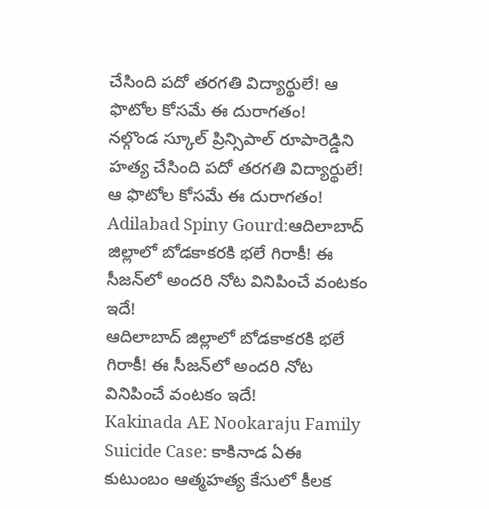చేసింది పదో తరగతి విద్యార్థులే! ఆ ఫొటోల కోసమే ఈ దురాగతం!
నల్గొండ స్కూల్ ప్రిన్సిపాల్ రూపారెడ్డిని హత్య చేసింది పదో తరగతి విద్యార్థులే! ఆ ఫొటోల కోసమే ఈ దురాగతం!
Adilabad Spiny Gourd:ఆదిలాబాద్ జిల్లాలో బోడకాకరకి భలే గిరాకీ! ఈ సీజన్‌లో అందరి నోట వినిపించే వంటకం ఇదే!
ఆదిలాబాద్ జిల్లాలో బోడకాకరకి భలే గిరాకీ! ఈ సీజన్‌లో అందరి నోట వినిపించే వంటకం ఇదే!
Kakinada AE Nookaraju Family Suicide Case: కాకినాడ ఏఈ కుటుంబం ఆత్మహత్య కేసులో కీలక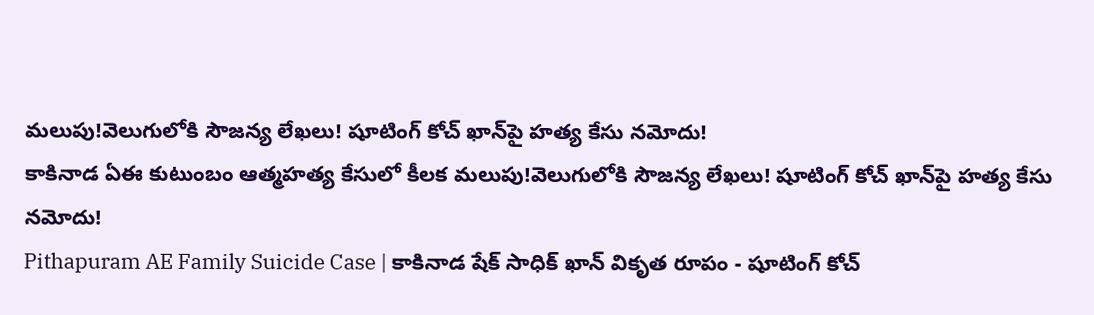మలుపు!వెలుగులోకి సౌజన్య లేఖలు! షూటింగ్ కోచ్‌ ఖాన్‌పై హత్య కేసు నమోదు!
కాకినాడ ఏఈ కుటుంబం ఆత్మహత్య కేసులో కీలక మలుపు!వెలుగులోకి సౌజన్య లేఖలు! షూటింగ్ కోచ్‌ ఖాన్‌పై హత్య కేసు నమోదు!
Pithapuram AE Family Suicide Case | కాకినాడ షేక్ సాధిక్ ఖాన్ వికృత రూపం - షూటింగ్ కోచ్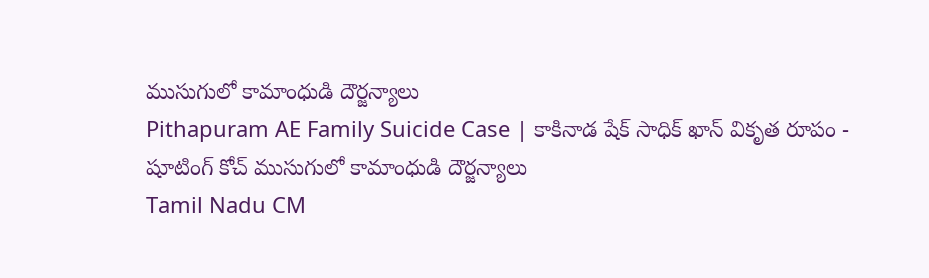ముసుగులో కామాంధుడి దౌర్జన్యాలు
Pithapuram AE Family Suicide Case | కాకినాడ షేక్ సాధిక్ ఖాన్ వికృత రూపం - షూటింగ్ కోచ్ ముసుగులో కామాంధుడి దౌర్జన్యాలు
Tamil Nadu CM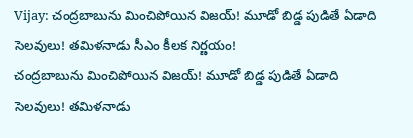Vijay: చంద్రబాబును మించిపోయిన విజయ్‌! మూడో బిడ్డ పుడితే ఏడాది సెలవులు! తమిళనాడు సీఎం కీలక నిర్ణయం!
చంద్రబాబును మించిపోయిన విజయ్‌! మూడో బిడ్డ పుడితే ఏడాది సెలవులు! తమిళనాడు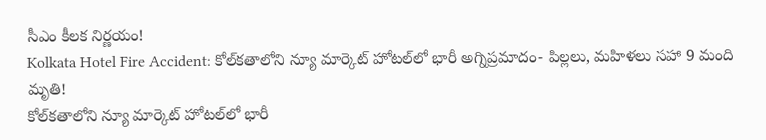సీఎం కీలక నిర్ణయం!
Kolkata Hotel Fire Accident: కోల్‌కతాలోని న్యూ మార్కెట్ హోటల్‌లో భారీ అగ్నిప్రమాదం- పిల్లలు, మహిళలు సహా 9 మంది మృతి!
కోల్‌కతాలోని న్యూ మార్కెట్ హోటల్‌లో భారీ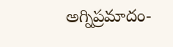అగ్నిప్రమాదం-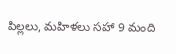పిల్లలు, మహిళలు సహా 9 మంది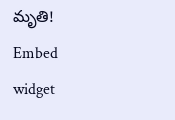మృతి!
Embed widget